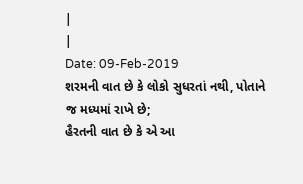|
|
Date: 09-Feb-2019
શરમની વાત છે કે લોકો સુધરતાં નથી, પોતાને જ મધ્યમાં રાખે છે;
હૈરતની વાત છે કે એ આ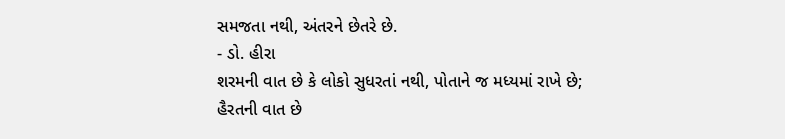સમજતા નથી, અંતરને છેતરે છે.
- ડો. હીરા
શરમની વાત છે કે લોકો સુધરતાં નથી, પોતાને જ મધ્યમાં રાખે છે;
હૈરતની વાત છે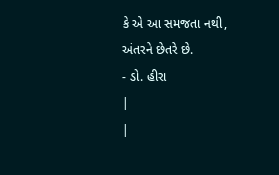કે એ આ સમજતા નથી, અંતરને છેતરે છે.
- ડો. હીરા
|
|